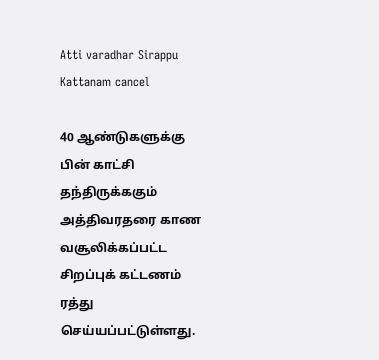Atti varadhar Sirappu Kattanam cancel

40 ஆண்டுகளுக்கு பின் காட்சி தந்திருக்ககும் அத்திவரதரை காண வசூலிக்கப்பட்ட சிறப்புக் கட்டணம் ரத்து செய்யப்பட்டுள்ளது.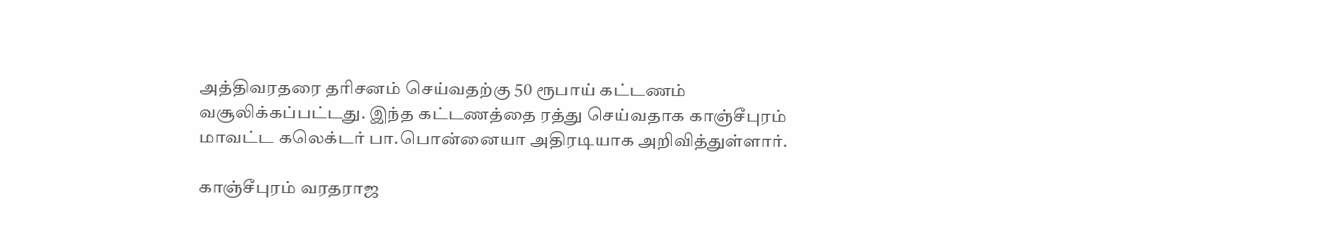அத்திவரதரை தரிசனம் செய்வதற்கு 50 ரூபாய் கட்டணம் வசூலிக்கப்பட்டது. இந்த கட்டணத்தை ரத்து செய்வதாக காஞ்சீபுரம் மாவட்ட கலெக்டர் பா.பொன்னையா அதிரடியாக அறிவித்துள்ளார்.

காஞ்சீபுரம் வரதராஜ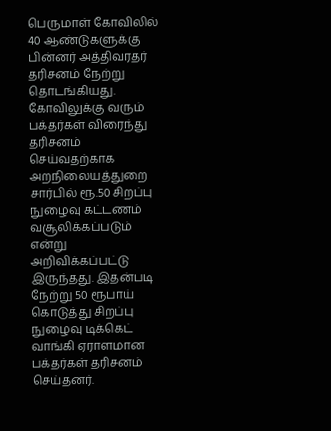பெருமாள் கோவிலில் 40 ஆண்டுகளுக்கு பின்னர் அத்திவரதர் தரிசனம் நேற்று தொடங்கியது. கோவிலுக்கு வரும் பக்தர்கள் விரைந்து தரிசனம் செய்வதற்காக அறநிலையத்துறை சார்பில் ரூ.50 சிறப்பு நுழைவு கட்டணம் வசூலிக்கப்படும் என்று அறிவிக்கப்பட்டு இருந்தது. இதன்படி நேற்று 50 ரூபாய் கொடுத்து சிறப்பு நுழைவு டிக்கெட் வாங்கி ஏராளமான பக்தர்கள் தரிசனம் செய்தனர்.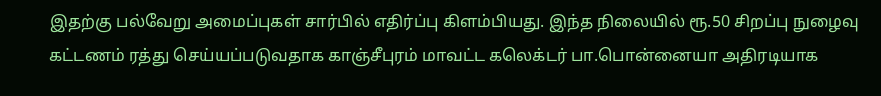இதற்கு பல்வேறு அமைப்புகள் சார்பில் எதிர்ப்பு கிளம்பியது. இந்த நிலையில் ரூ.50 சிறப்பு நுழைவு கட்டணம் ரத்து செய்யப்படுவதாக காஞ்சீபுரம் மாவட்ட கலெக்டர் பா.பொன்னையா அதிரடியாக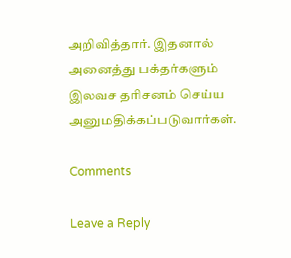அறிவித்தார். இதனால் அனைத்து பக்தர்களும் இலவச தரிசனம் செய்ய அனுமதிக்கப்படுவார்கள்.

Comments

Leave a Reply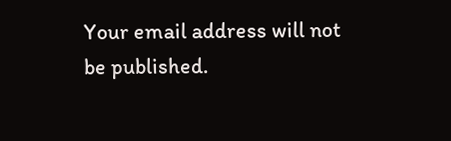Your email address will not be published.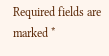Required fields are marked *